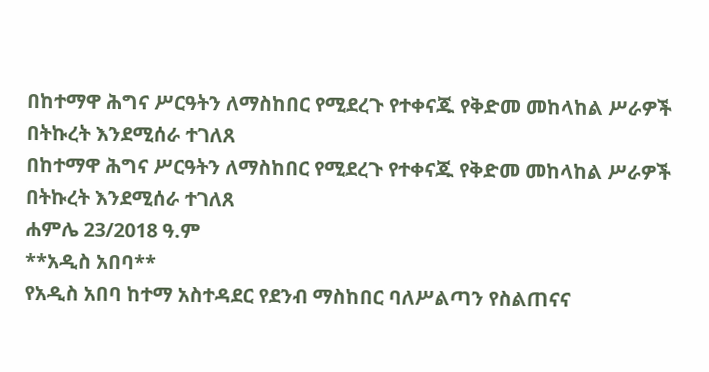በከተማዋ ሕግና ሥርዓትን ለማስከበር የሚደረጉ የተቀናጁ የቅድመ መከላከል ሥራዎች በትኩረት እንደሚሰራ ተገለጸ
በከተማዋ ሕግና ሥርዓትን ለማስከበር የሚደረጉ የተቀናጁ የቅድመ መከላከል ሥራዎች በትኩረት እንደሚሰራ ተገለጸ
ሐምሌ 23/2018 ዓ.ም
**አዲስ አበባ**
የአዲስ አበባ ከተማ አስተዳደር የደንብ ማስከበር ባለሥልጣን የስልጠናና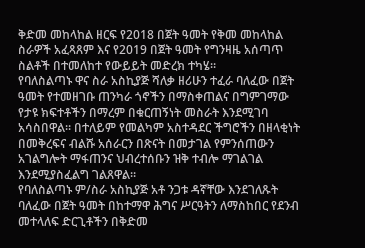ቅድመ መከላከል ዘርፍ የ2018 በጀት ዓመት የቅመ መከላከል ስራዎች አፈጻጸም እና የ2019 በጀት ዓመት የግንዛዜ አሰጣጥ ስልቶች በተመለከተ የውይይት መድረክ ተካሄ።
የባለስልጣኑ ዋና ስራ አስኪያጅ ሻለቃ ዘሪሁን ተፈራ ባለፈው በጀት ዓመት የተመዘገቡ ጠንካራ ጎኖችን በማስቀጠልና በግምገማው የታዩ ክፍተቶችን በማረም በቁርጠኝነት መስራት እንደሚገባ አሳስበዋል። በተለይም የመልካም አስተዳደር ችግሮችን በዘላቂነት በመቅረፍና ብልሹ አሰራርን በጽናት በመታገል የምንሰጠውን አገልግሎት ማፋጠንና ህብረተሰቡን ዝቅ ተብሎ ማገልገል እንደሚያስፈልግ ገልጸዋል።
የባለስልጣኑ ም/ስራ አስኪያጅ አቶ ንጋቱ ዳኛቸው እንደገለጹት ባለፈው በጀት ዓመት በከተማዋ ሕግና ሥርዓትን ለማስከበር የደንብ መተላለፍ ድርጊቶችን በቅድመ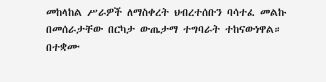መከላከል ሥራዎች ለማስቀረት ህብረተሰቡን ባሳተፈ መልኩ በመሰራታቸው በርካታ ውጤታማ ተግባራት ተከናውነዋል።
በተቋሙ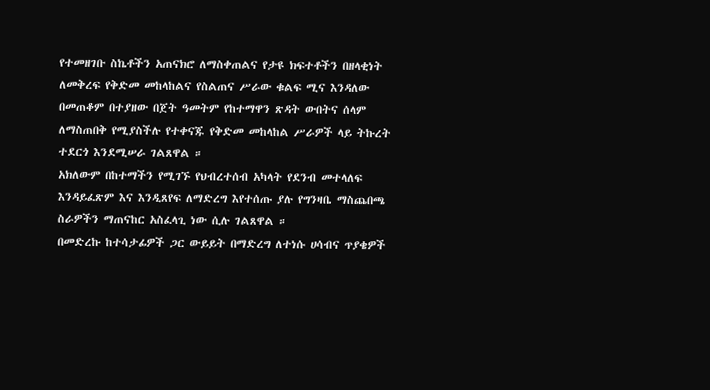የተመዘገቡ ስኬቶችን አጠናክሮ ለማስቀጠልና የታዩ ክፍተቶችን በዘላቂነት ለመቅረፍ የቅድመ መከላከልና የስልጠና ሥራው ቁልፍ ሚና እንዳለው በመጠቆም በተያዘው በጀት ዓመትም የከተማዋን ጽዳት ውበትና ሰላም ለማስጠበቅ የሚያስችሉ የተቀናጁ የቅድመ መከላከል ሥራዎች ላይ ትኩረት ተደርጎ እንደሚሠራ ገልጸዋል ።
አክለውም በከተማችን የሚገኙ የህብረተሰብ አካላት የደንብ መተላለፍ እንዳይፈጽም እና እንዲጸየፍ ለማድረግ እየተሰጡ ያሉ የግንዛቤ ማስጨበጫ ስራዎችን ማጠናከር አስፈላጊ ነው ሲሉ ገልጸዋል ።
በመድረኩ ከተሳታፊዎች ጋር ውይይት በማድረግ ለተነሱ ሀሳብና ጥያቄዎች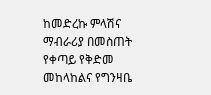ከመድረኩ ምላሽና ማብራሪያ በመስጠት የቀጣይ የቅድመ መከላከልና የግንዛቤ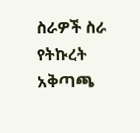ስራዎች ስራ የትኩረት አቅጣጫ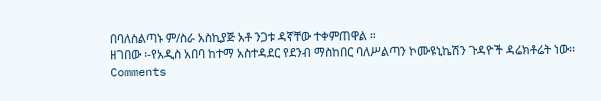በባለስልጣኑ ም/ስራ አስኪያጅ አቶ ንጋቱ ዳኛቸው ተቀምጠዋል ።
ዘገበው ፡-የአዲስ አበባ ከተማ አስተዳደር የደንብ ማስከበር ባለሥልጣን ኮሙዩኒኬሽን ጉዳዮች ዳሬክቶሬት ነው፡፡
Comments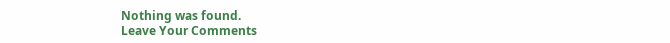Nothing was found.
Leave Your Comments